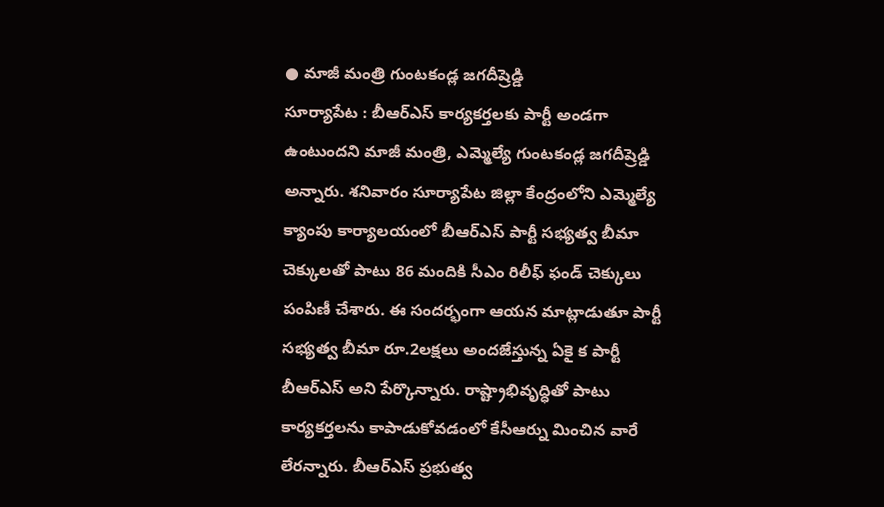● మాజీ మంత్రి గుంటకండ్ల జగదీష్రెడ్డి
సూర్యాపేట : బీఆర్ఎస్ కార్యకర్తలకు పార్టీ అండగా ఉంటుందని మాజీ మంత్రి, ఎమ్మెల్యే గుంటకండ్ల జగదీష్రెడ్డి అన్నారు. శనివారం సూర్యాపేట జిల్లా కేంద్రంలోని ఎమ్మెల్యే క్యాంపు కార్యాలయంలో బీఆర్ఎస్ పార్టీ సభ్యత్వ బీమా చెక్కులతో పాటు 86 మందికి సీఎం రిలీఫ్ ఫండ్ చెక్కులు పంపిణీ చేశారు. ఈ సందర్భంగా ఆయన మాట్లాడుతూ పార్టీ సభ్యత్వ బీమా రూ.2లక్షలు అందజేస్తున్న ఏకై క పార్టీ బీఆర్ఎస్ అని పేర్కొన్నారు. రాష్ట్రాభివృద్ధితో పాటు కార్యకర్తలను కాపాడుకోవడంలో కేసీఆర్ను మించిన వారే లేరన్నారు. బీఆర్ఎస్ ప్రభుత్వ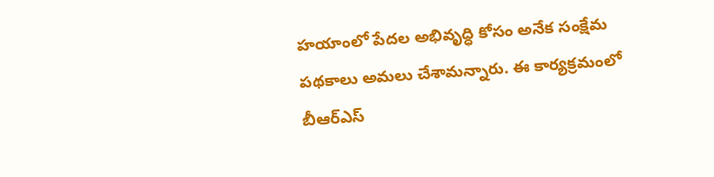హయాంలో పేదల అభివృద్ధి కోసం అనేక సంక్షేమ పథకాలు అమలు చేశామన్నారు. ఈ కార్యక్రమంలో బీఆర్ఎస్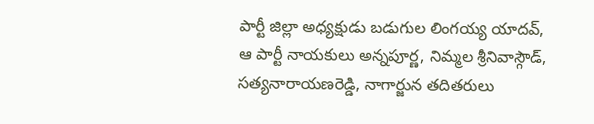పార్టీ జిల్లా అధ్యక్షుడు బడుగుల లింగయ్య యాదవ్, ఆ పార్టీ నాయకులు అన్నపూర్ణ, నిమ్మల శ్రీనివాస్గౌడ్, సత్యనారాయణరెడ్డి, నాగార్జున తదితరులు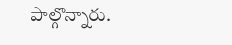పాల్గొన్నారు.